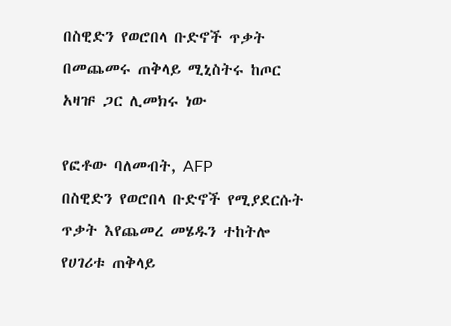በስዊድን የወሮበላ ቡድኖች ጥቃት በመጨመሩ ጠቅላይ ሚኒስትሩ ከጦር አዛዡ ጋር ሊመክሩ ነው

የፎቶው ባለመብት, AFP
በስዊድን የወሮበላ ቡድኖች የሚያደርሱት ጥቃት እየጨመረ መሄዱን ተከትሎ የሀገሪቱ ጠቅላይ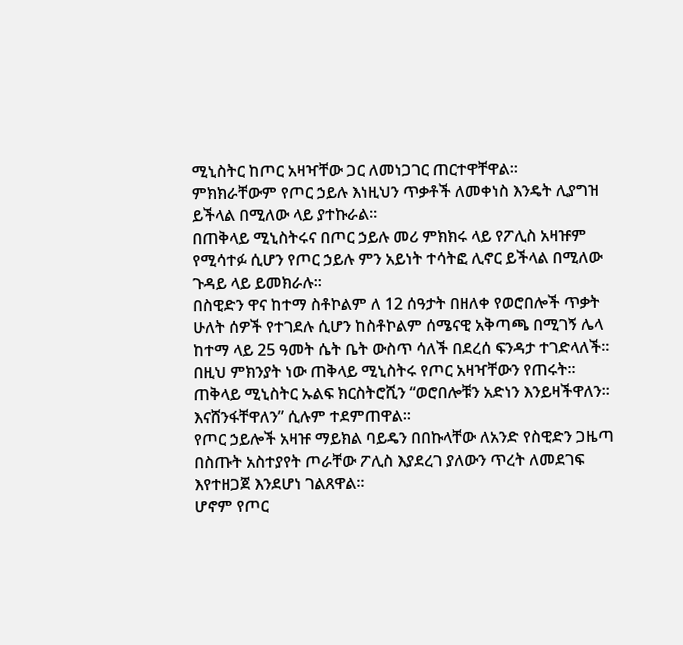ሚኒስትር ከጦር አዛዣቸው ጋር ለመነጋገር ጠርተዋቸዋል።
ምክክራቸውም የጦር ኃይሉ እነዚህን ጥቃቶች ለመቀነስ እንዴት ሊያግዝ ይችላል በሚለው ላይ ያተኩራል።
በጠቅላይ ሚኒስትሩና በጦር ኃይሉ መሪ ምክክሩ ላይ የፖሊስ አዛዡም የሚሳተፉ ሲሆን የጦር ኃይሉ ምን አይነት ተሳትፎ ሊኖር ይችላል በሚለው ጉዳይ ላይ ይመክራሉ።
በስዊድን ዋና ከተማ ስቶኮልም ለ 12 ሰዓታት በዘለቀ የወሮበሎች ጥቃት ሁለት ሰዎች የተገደሉ ሲሆን ከስቶኮልም ሰሜናዊ አቅጣጫ በሚገኝ ሌላ ከተማ ላይ 25 ዓመት ሴት ቤት ውስጥ ሳለች በደረሰ ፍንዳታ ተገድላለች። በዚህ ምክንያት ነው ጠቅላይ ሚኒስትሩ የጦር አዛዣቸውን የጠሩት።
ጠቅላይ ሚኒስትር ኡልፍ ክርስትሮሺን “ወሮበሎቹን አድነን እንይዛችዋለን። እናሸንፋቸዋለን” ሲሉም ተደምጠዋል።
የጦር ኃይሎች አዛዡ ማይክል ባይዴን በበኩላቸው ለአንድ የስዊድን ጋዜጣ በስጡት አስተያየት ጦራቸው ፖሊስ እያደረገ ያለውን ጥረት ለመደገፍ እየተዘጋጀ እንደሆነ ገልጸዋል።
ሆኖም የጦር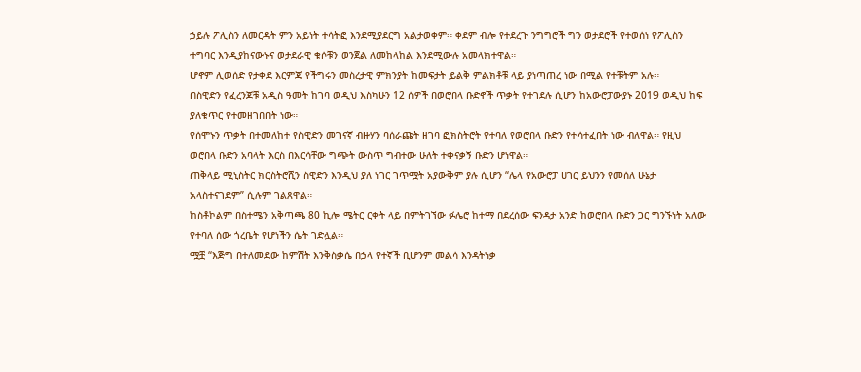ኃይሉ ፖሊስን ለመርዳት ምን አይነት ተሳትፎ እንደሚያደርግ አልታወቀም። ቀደም ብሎ የተደረጉ ንግግሮች ግን ወታደሮች የተወሰነ የፖሊስን ተግባር እንዲያከናውኑና ወታደራዊ ቁሶቹን ወንጀል ለመከላከል እንደሚውሉ አመላክተዋል።
ሆኖም ሊወሰድ የታቀደ እርምጃ የችግሩን መስረታዊ ምክንያት ከመፍታት ይልቅ ምልክቶቹ ላይ ያነጣጠረ ነው በሚል የተቹትም አሉ።
በስዊድን የፈረንጆቹ አዲስ ዓመት ከገባ ወዲህ እስካሁን 12 ሰዎች በወሮበላ ቡድኖች ጥቃት የተገደሉ ሲሆን ከአውሮፓውያኑ 2019 ወዲህ ከፍ ያለቁጥር የተመዘገበበት ነው።
የሰሞኑን ጥቃት በተመለከተ የስዊድን መገናኛ ብዙሃን ባሰራጩት ዘገባ ፎክስትሮት የተባለ የወሮበላ ቡድን የተሳተፈበት ነው ብለዋል። የዚህ ወሮበላ ቡድን አባላት እርስ በእርሳቸው ግጭት ውስጥ ግብተው ሁለት ተቀናቃኝ ቡድን ሆነዋል።
ጠቅላይ ሚኒስትር ክርስትሮሺን ስዊድን እንዲህ ያለ ነገር ገጥሟት አያውቅም ያሉ ሲሆን “ሌላ የአውሮፓ ሀገር ይህንን የመሰለ ሁኔታ አላስተናገደም” ሲሉም ገልጸዋል።
ከስቶኮልም በስተሜን አቅጣጫ 80 ኪሎ ሜትር ርቀት ላይ በምትገኘው ፉሌሮ ከተማ በደረሰው ፍንዳታ አንድ ከወሮበላ ቡድን ጋር ግንኙነት አለው የተባለ ሰው ጎረቤት የሆነችን ሴት ገድሏል።
ሟቿ “እጅግ በተለመደው ከምሽት እንቅስቃሴ በኃላ የተኛች ቢሆንም መልሳ እንዳትነቃ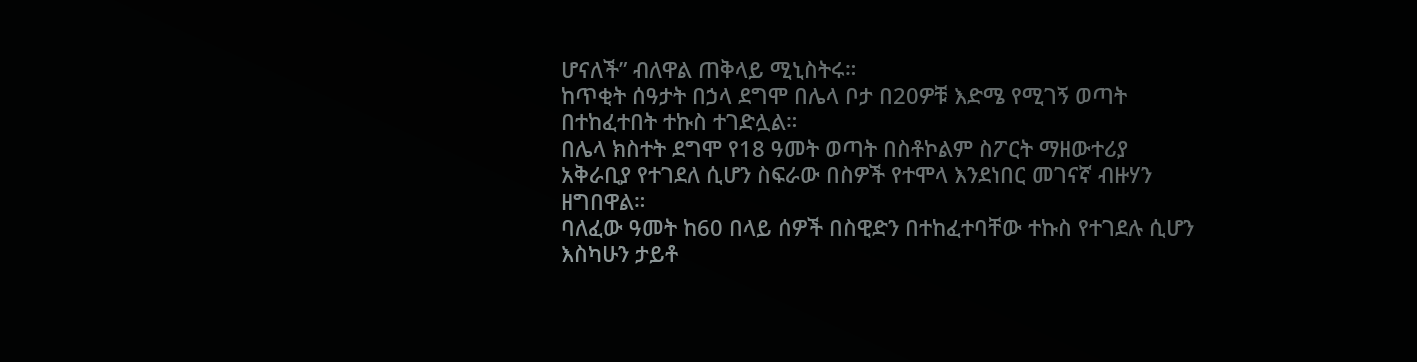ሆናለች” ብለዋል ጠቅላይ ሚኒስትሩ።
ከጥቂት ሰዓታት በኃላ ደግሞ በሌላ ቦታ በ20ዎቹ እድሜ የሚገኝ ወጣት በተከፈተበት ተኩስ ተገድሏል።
በሌላ ክስተት ደግሞ የ18 ዓመት ወጣት በስቶኮልም ስፖርት ማዘውተሪያ አቅራቢያ የተገደለ ሲሆን ስፍራው በስዎች የተሞላ እንደነበር መገናኛ ብዙሃን ዘግበዋል።
ባለፈው ዓመት ከ60 በላይ ሰዎች በስዊድን በተከፈተባቸው ተኩስ የተገደሉ ሲሆን እስካሁን ታይቶ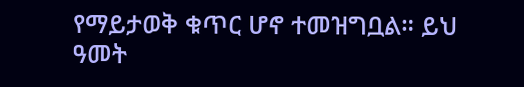የማይታወቅ ቁጥር ሆኖ ተመዝግቧል። ይህ ዓመት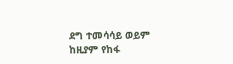ደግ ተመሳሳይ ወይም ከዚያም የከፋ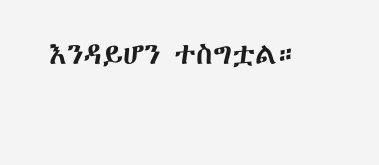እንዳይሆን ተስግቷል።